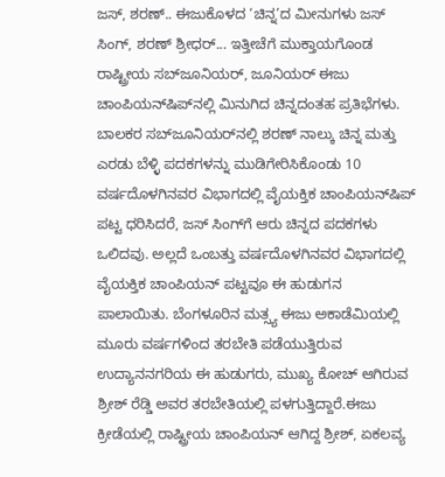ಜಸ್‌, ಶರಣ್‌.. ಈಜುಕೊಳದ ‘ಚಿನ್ನ’ದ ಮೀನುಗಳು ಜಸ್‌ ಸಿಂಗ್‌, ಶರಣ್‌ ಶ್ರೀಧರ್‌... ಇತ್ತೀಚೆಗೆ ಮುಕ್ತಾಯಗೊಂಡ ರಾಷ್ಟ್ರೀಯ ಸಬ್‌ಜೂನಿಯರ್, ಜೂನಿಯರ್‌ ಈಜು ಚಾಂಪಿಯನ್‌ಷಿಪ್‌ನಲ್ಲಿ ಮಿನುಗಿದ ಚಿನ್ನದಂತಹ ಪ್ರತಿಭೆಗಳು. ಬಾಲಕರ ಸಬ್‌ಜೂನಿಯರ್‌ನಲ್ಲಿ ಶರಣ್‌ ನಾಲ್ಕು ಚಿನ್ನ ಮತ್ತು ಎರಡು ಬೆಳ್ಳಿ ಪದಕಗಳನ್ನು ಮುಡಿಗೇರಿಸಿಕೊಂಡು 10 ವರ್ಷದೊಳಗಿನವರ ವಿಭಾಗದಲ್ಲಿ ವೈಯಕ್ತಿಕ ಚಾಂಪಿಯನ್‌ಷಿಪ್ ಪಟ್ಟ ಧರಿಸಿದರೆ, ಜಸ್‌ ಸಿಂಗ್‌ಗೆ ಆರು ಚಿನ್ನದ ಪದಕಗಳು ಒಲಿದವು. ಅಲ್ಲದೆ ಒಂಬತ್ತು ವರ್ಷದೊಳಗಿನವರ ವಿಭಾಗದಲ್ಲಿ ವೈಯಕ್ತಿಕ ಚಾಂಪಿಯನ್ ಪಟ್ಟವೂ ಈ ಹುಡುಗನ ಪಾಲಾಯಿತು. ಬೆಂಗಳೂರಿನ ಮತ್ಸ್ಯ ಈಜು ಅಕಾಡೆಮಿಯಲ್ಲಿ ಮೂರು ವರ್ಷಗಳಿಂದ ತರಬೇತಿ ಪಡೆಯುತ್ತಿರುವ ಉದ್ಯಾನನಗರಿಯ ಈ ಹುಡುಗರು, ಮುಖ್ಯ ಕೋಚ್ ಆಗಿರುವ ಶ್ರೀಶ್‌ ರೆಡ್ಡಿ ಅವರ ತರಬೇತಿಯಲ್ಲಿ ಪಳಗುತ್ತಿದ್ದಾರೆ.ಈಜು ಕ್ರೀಡೆಯಲ್ಲಿ ರಾಷ್ಟ್ರೀಯ ಚಾಂಪಿಯನ್ ಆಗಿದ್ದ ಶ್ರೀಶ್‌, ಏಕಲವ್ಯ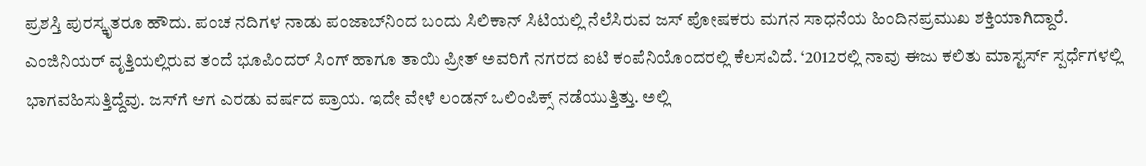ಪ್ರಶಸ್ತಿ ಪುರಸ್ಕೃತರೂ ಹೌದು. ಪಂಚ ನದಿಗಳ ನಾಡು ಪಂಜಾಬ್‌ನಿಂದ ಬಂದು ಸಿಲಿಕಾನ್‌ ಸಿಟಿಯಲ್ಲಿ ನೆಲೆಸಿರುವ ಜಸ್‌ ಪೋಷಕರು ಮಗನ ಸಾಧನೆಯ ಹಿಂದಿನಪ್ರಮುಖ ಶಕ್ತಿಯಾಗಿದ್ದಾರೆ. ಎಂಜಿನಿಯರ್‌ ವೃತ್ತಿಯಲ್ಲಿರುವ ತಂದೆ ಭೂಪಿಂದರ್‌ ಸಿಂಗ್‌ ಹಾಗೂ ತಾಯಿ ಪ್ರೀತ್‌ ಅವರಿಗೆ ನಗರದ ಐಟಿ ಕಂಪೆನಿಯೊಂದರಲ್ಲಿ ಕೆಲಸವಿದೆ. ‘2012ರಲ್ಲಿ ನಾವು ಈಜು ಕಲಿತು ಮಾಸ್ಟರ್ಸ್‌ ಸ್ಪರ್ಧೆಗಳಲ್ಲಿ ಭಾಗವಹಿಸುತ್ತಿದ್ದೆವು. ಜಸ್‌ಗೆ ಆಗ ಎರಡು ವರ್ಷದ ಪ್ರಾಯ. ಇದೇ ವೇಳೆ ಲಂಡನ್‌ ಒಲಿಂಪಿಕ್ಸ್‌ ನಡೆಯುತ್ತಿತ್ತು. ಅಲ್ಲಿ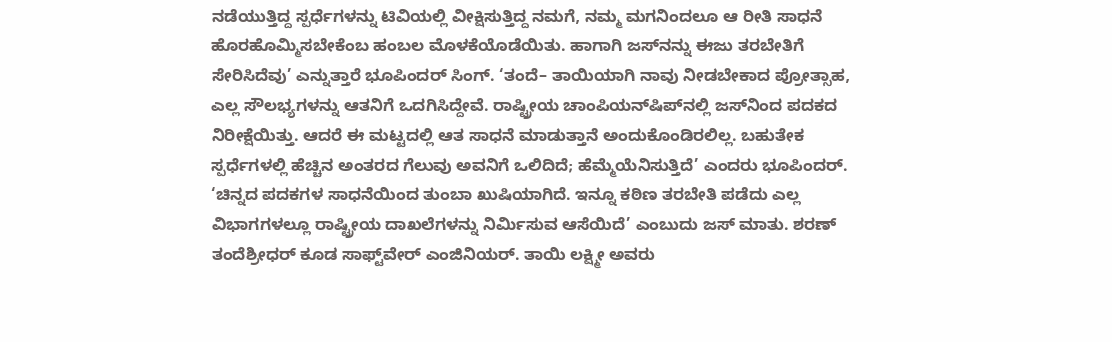ನಡೆಯುತ್ತಿದ್ದ ಸ್ಪರ್ಧೆಗಳನ್ನು ಟಿವಿಯಲ್ಲಿ ವೀಕ್ಷಿಸುತ್ತಿದ್ದ ನಮಗೆ, ನಮ್ಮ ಮಗನಿಂದಲೂ ಆ ರೀತಿ ಸಾಧನೆ ಹೊರಹೊಮ್ಮಿಸಬೇಕೆಂಬ ಹಂಬಲ ಮೊಳಕೆಯೊಡೆಯಿತು. ಹಾಗಾಗಿ ಜಸ್‌ನನ್ನು ಈಜು ತರಬೇತಿಗೆ ಸೇರಿಸಿದೆವು‌’ ಎನ್ನುತ್ತಾರೆ ಭೂಪಿಂದರ್‌ ಸಿಂಗ್‌. ‘ತಂದೆ– ತಾಯಿಯಾಗಿ ನಾವು ನೀಡಬೇಕಾದ ಪ್ರೋತ್ಸಾಹ, ಎಲ್ಲ ಸೌಲಭ್ಯಗಳನ್ನು ಆತನಿಗೆ ಒದಗಿಸಿದ್ದೇವೆ. ರಾಷ್ಟ್ರೀಯ ಚಾಂಪಿಯನ್‌ಷಿಪ್‌ನಲ್ಲಿ ಜಸ್‌ನಿಂದ ಪದಕದ ನಿರೀಕ್ಷೆಯಿತ್ತು. ಆದರೆ ಈ ಮಟ್ಟದಲ್ಲಿ ಆತ ಸಾಧನೆ ಮಾಡುತ್ತಾನೆ ಅಂದುಕೊಂಡಿರಲಿಲ್ಲ. ಬಹುತೇಕ ಸ್ಪರ್ಧೆಗಳಲ್ಲಿ ಹೆಚ್ಚಿನ ಅಂತರದ ಗೆಲುವು ಅವನಿಗೆ ಒಲಿದಿದೆ; ಹೆಮ್ಮೆಯೆನಿಸುತ್ತಿದೆ’ ಎಂದರು ಭೂಪಿಂದರ್‌. ‘ಚಿನ್ನದ ಪದಕಗಳ ಸಾಧನೆಯಿಂದ ತುಂಬಾ ಖುಷಿಯಾಗಿದೆ. ಇನ್ನೂ ಕಠಿಣ ತರಬೇತಿ ಪಡೆದು ಎಲ್ಲ ವಿಭಾಗಗಳಲ್ಲೂ ರಾಷ್ಟ್ರೀಯ ದಾಖಲೆಗಳನ್ನು ನಿರ್ಮಿಸುವ ಆಸೆಯಿದೆ’ ಎಂಬುದು ಜಸ್‌ ಮಾತು. ಶರಣ್‌ ತಂದೆಶ್ರೀಧರ್ ಕೂಡ ಸಾಫ್ಟ್‌ವೇರ್ ಎಂಜಿನಿಯರ್‌. ತಾಯಿ ಲಕ್ಷ್ಮೀ ಅವರು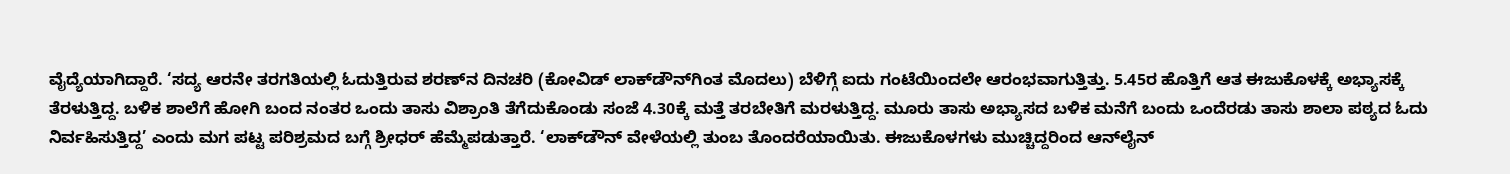ವೈದ್ಯೆಯಾಗಿದ್ದಾರೆ. ‘ಸದ್ಯ ಆರನೇ ತರಗತಿಯಲ್ಲಿ ಓದುತ್ತಿರುವ ಶರಣ್‌ನ ದಿನಚರಿ (ಕೋವಿಡ್‌ ಲಾಕ್‌ಡೌನ್‌ಗಿಂತ ಮೊದಲು) ಬೆಳಿಗ್ಗೆ ಐದು ಗಂಟೆಯಿಂದಲೇ ಆರಂಭವಾಗುತ್ತಿತ್ತು. 5.45ರ ಹೊತ್ತಿಗೆ ಆತ ಈಜುಕೊಳಕ್ಕೆ ಅಭ್ಯಾಸಕ್ಕೆ ತೆರಳುತ್ತಿದ್ದ. ಬಳಿಕ ಶಾಲೆಗೆ ಹೋಗಿ ಬಂದ ನಂತರ ಒಂದು ತಾಸು ವಿಶ್ರಾಂತಿ ತೆಗೆದುಕೊಂಡು ಸಂಜೆ 4.30ಕ್ಕೆ ಮತ್ತೆ ತರಬೇತಿಗೆ ಮರಳುತ್ತಿದ್ದ. ಮೂರು ತಾಸು ಅಭ್ಯಾಸದ ಬಳಿಕ ಮನೆಗೆ ಬಂದು ಒಂದೆರಡು ತಾಸು ಶಾಲಾ ಪಠ್ಯದ ಓದು ನಿರ್ವಹಿಸುತ್ತಿದ್ದ’ ಎಂದು ಮಗ ಪಟ್ಟ ಪರಿಶ್ರಮದ ಬಗ್ಗೆ ಶ್ರೀಧರ್ ಹೆಮ್ಮೆಪಡುತ್ತಾರೆ. ‘ಲಾಕ್‌ಡೌನ್ ವೇಳೆಯಲ್ಲಿ ತುಂಬ ತೊಂದರೆಯಾಯಿತು. ಈಜುಕೊಳಗಳು ಮುಚ್ಚಿದ್ದರಿಂದ ಆನ್‌ಲೈನ್‌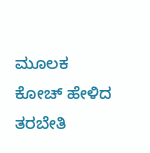ಮೂಲಕ ಕೋಚ್‌ ಹೇಳಿದ ತರಬೇತಿ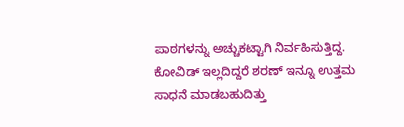ಪಾಠಗಳನ್ನು ಅಚ್ಚುಕಟ್ಟಾಗಿ ನಿರ್ವಹಿಸುತ್ತಿದ್ದ. ಕೋವಿಡ್‌ ಇಲ್ಲದಿದ್ದರೆ ಶರಣ್‌ ಇನ್ನೂ ಉತ್ತಮ ಸಾಧನೆ ಮಾಡಬಹುದಿತ್ತು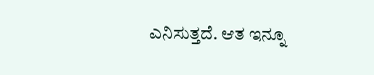ಎನಿಸುತ್ತದೆ. ಆತ ಇನ್ನೂ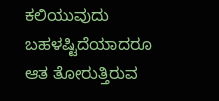ಕಲಿಯುವುದು ಬಹಳಷ್ಟಿದೆಯಾದರೂ ಆತ ತೋರುತ್ತಿರುವ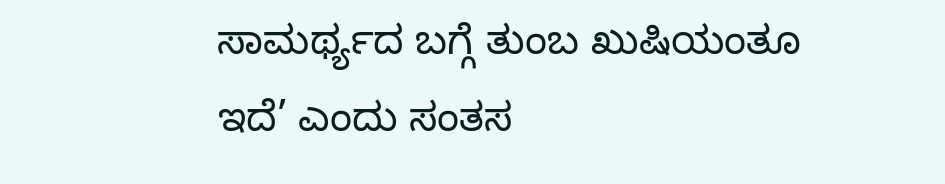ಸಾಮರ್ಥ್ಯದ ಬಗ್ಗೆ ತುಂಬ ಖುಷಿಯಂತೂ ಇದೆ’ ಎಂದು ಸಂತಸ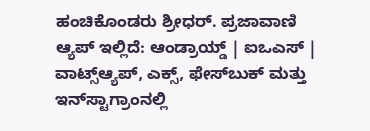ಹಂಚಿಕೊಂಡರು ಶ್ರೀಧರ್‌. ಪ್ರಜಾವಾಣಿ ಆ್ಯಪ್ ಇಲ್ಲಿದೆ: ಆಂಡ್ರಾಯ್ಡ್ | ಐಒಎಸ್ | ವಾಟ್ಸ್ಆ್ಯಪ್, ಎಕ್ಸ್, ಫೇಸ್‌ಬುಕ್ ಮತ್ತು ಇನ್‌ಸ್ಟಾಗ್ರಾಂನಲ್ಲಿ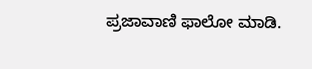ಪ್ರಜಾವಾಣಿ ಫಾಲೋ ಮಾಡಿ.